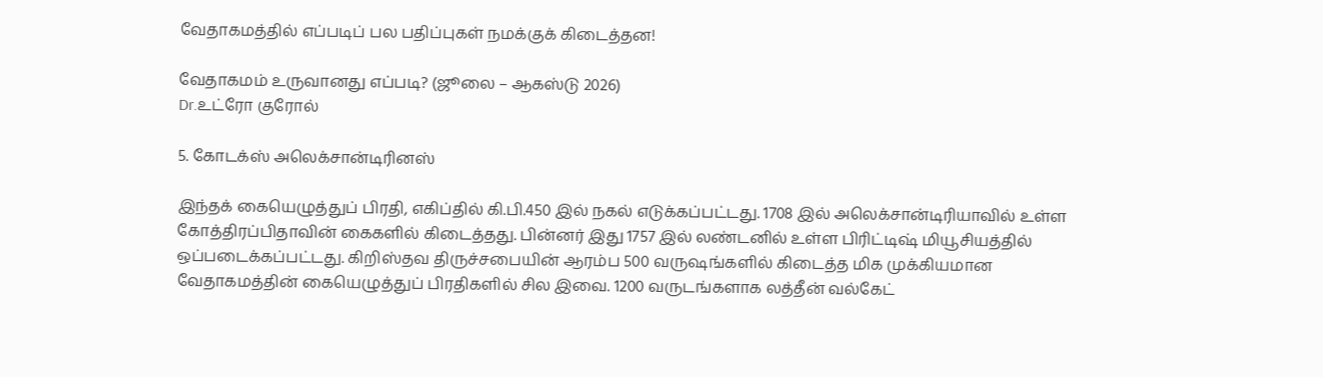வேதாகமத்தில் எப்படிப் பல பதிப்புகள் நமக்குக் கிடைத்தன!

வேதாகமம் உருவானது எப்படி? (ஜூலை – ஆகஸ்டு 2026)
Dr.உட்ரோ குரோல்

5. கோடக்ஸ் அலெக்சான்டிரினஸ்

இந்தக் கையெழுத்துப் பிரதி, எகிப்தில் கி.பி.450 இல் நகல் எடுக்கப்பட்டது. 1708 இல் அலெக்சான்டிரியாவில் உள்ள கோத்திரப்பிதாவின் கைகளில் கிடைத்தது. பின்னர் இது 1757 இல் லண்டனில் உள்ள பிரிட்டிஷ் மியூசியத்தில் ஒப்படைக்கப்பட்டது. கிறிஸ்தவ திருச்சபையின் ஆரம்ப 500 வருஷங்களில் கிடைத்த மிக முக்கியமான வேதாகமத்தின் கையெழுத்துப் பிரதிகளில் சில இவை. 1200 வருடங்களாக லத்தீன் வல்கேட்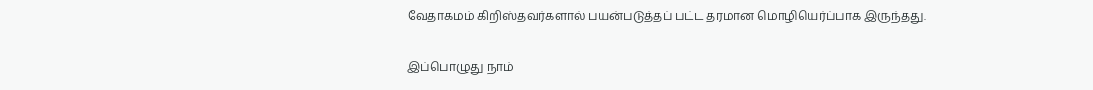வேதாகமம் கிறிஸ்தவர்களால் பயன்படுத்தப் பட்ட தரமான மொழியெர்ப்பாக இருந்தது.

இப்பொழுது நாம்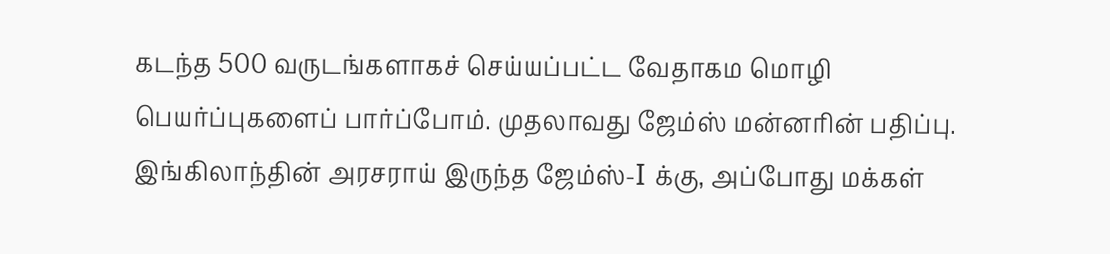கடந்த 500 வருடங்களாகச் செய்யப்பட்ட வேதாகம மொழி பெயர்ப்புகளைப் பார்ப்போம். முதலாவது ஜேம்ஸ் மன்னரின் பதிப்பு. இங்கிலாந்தின் அரசராய் இருந்த ஜேம்ஸ்-I க்கு, அப்போது மக்கள்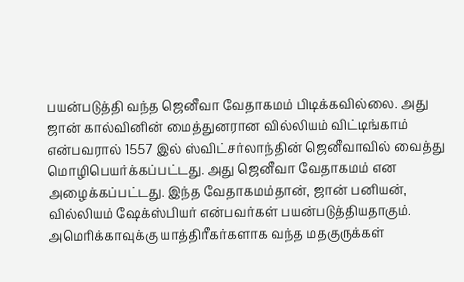பயன்படுத்தி வந்த ஜெனீவா வேதாகமம் பிடிக்கவில்லை. அது ஜான் கால்வினின் மைத்துனரான வில்லியம் விட்டிங்காம் என்பவரால் 1557 இல் ஸ்விட்சர்லாந்தின் ஜெனீவாவில் வைத்து மொழிபெயர்க்கப்பட்டது. அது ஜெனீவா வேதாகமம் என அழைக்கப்பட்டது. இந்த வேதாகமம்தான், ஜான் பனியன், வில்லியம் ஷேக்ஸ்பியர் என்பவர்கள் பயன்படுத்தியதாகும். அமெரிக்காவுக்கு யாத்திரீகர்களாக வந்த மதகுருக்கள்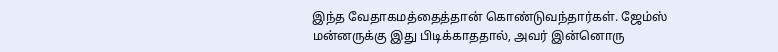இந்த வேதாகமத்தைத்தான் கொண்டுவந்தார்கள். ஜேம்ஸ் மன்னருக்கு இது பிடிக்காததால், அவர் இன்னொரு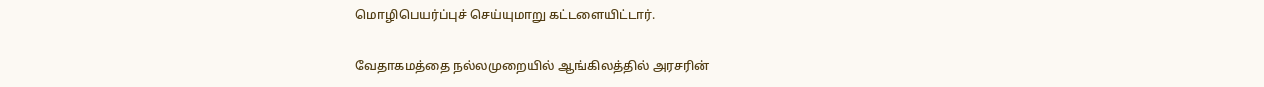மொழிபெயர்ப்புச் செய்யுமாறு கட்டளையிட்டார்.

வேதாகமத்தை நல்லமுறையில் ஆங்கிலத்தில் அரசரின்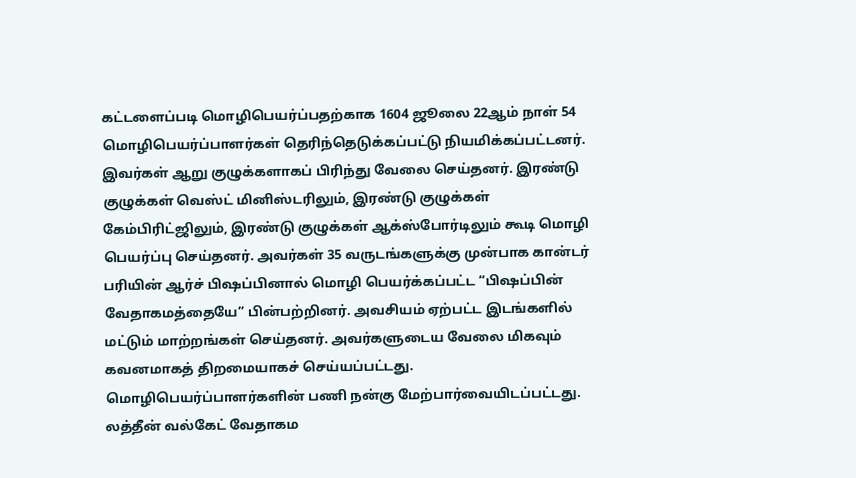கட்டளைப்படி மொழிபெயர்ப்பதற்காக 1604 ஜூலை 22ஆம் நாள் 54 மொழிபெயர்ப்பாளர்கள் தெரிந்தெடுக்கப்பட்டு நியமிக்கப்பட்டனர். இவர்கள் ஆறு குழுக்களாகப் பிரிந்து வேலை செய்தனர். இரண்டு குழுக்கள் வெஸ்ட் மினிஸ்டரிலும், இரண்டு குழுக்கள் கேம்பிரிட்ஜிலும், இரண்டு குழுக்கள் ஆக்ஸ்போர்டிலும் கூடி மொழி பெயர்ப்பு செய்தனர். அவர்கள் 35 வருடங்களுக்கு முன்பாக கான்டர் பரியின் ஆர்ச் பிஷப்பினால் மொழி பெயர்க்கப்பட்ட “பிஷப்பின் வேதாகமத்தையே” பின்பற்றினர். அவசியம் ஏற்பட்ட இடங்களில் மட்டும் மாற்றங்கள் செய்தனர். அவர்களுடைய வேலை மிகவும் கவனமாகத் திறமையாகச் செய்யப்பட்டது. மொழிபெயர்ப்பாளர்களின் பணி நன்கு மேற்பார்வையிடப்பட்டது. லத்தீன் வல்கேட் வேதாகம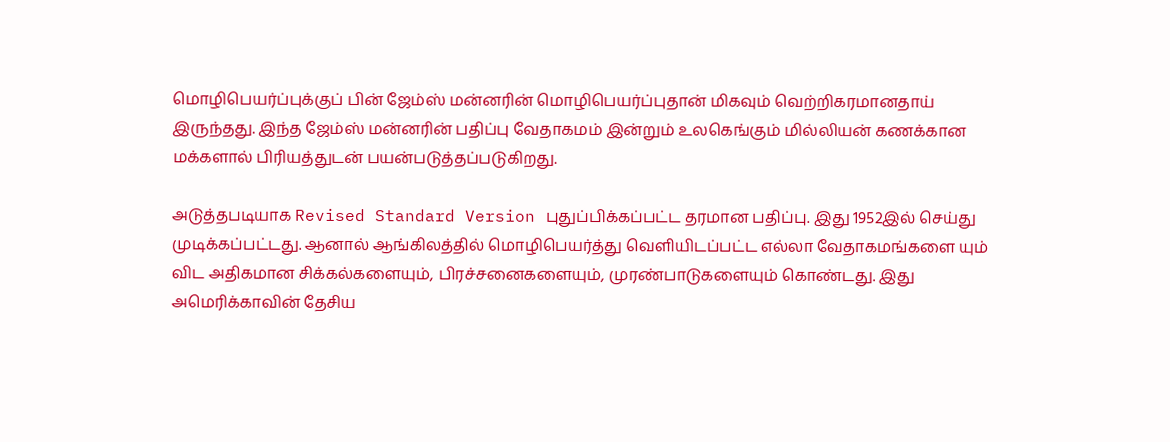மொழிபெயர்ப்புக்குப் பின் ஜேம்ஸ் மன்னரின் மொழிபெயர்ப்புதான் மிகவும் வெற்றிகரமானதாய் இருந்தது. இந்த ஜேம்ஸ் மன்னரின் பதிப்பு வேதாகமம் இன்றும் உலகெங்கும் மில்லியன் கணக்கான மக்களால் பிரியத்துடன் பயன்படுத்தப்படுகிறது.

அடுத்தபடியாக Revised Standard Version புதுப்பிக்கப்பட்ட தரமான பதிப்பு. இது 1952இல் செய்து முடிக்கப்பட்டது. ஆனால் ஆங்கிலத்தில் மொழிபெயர்த்து வெளியிடப்பட்ட எல்லா வேதாகமங்களை யும் விட அதிகமான சிக்கல்களையும், பிரச்சனைகளையும், முரண்பாடுகளையும் கொண்டது. இது அமெரிக்காவின் தேசிய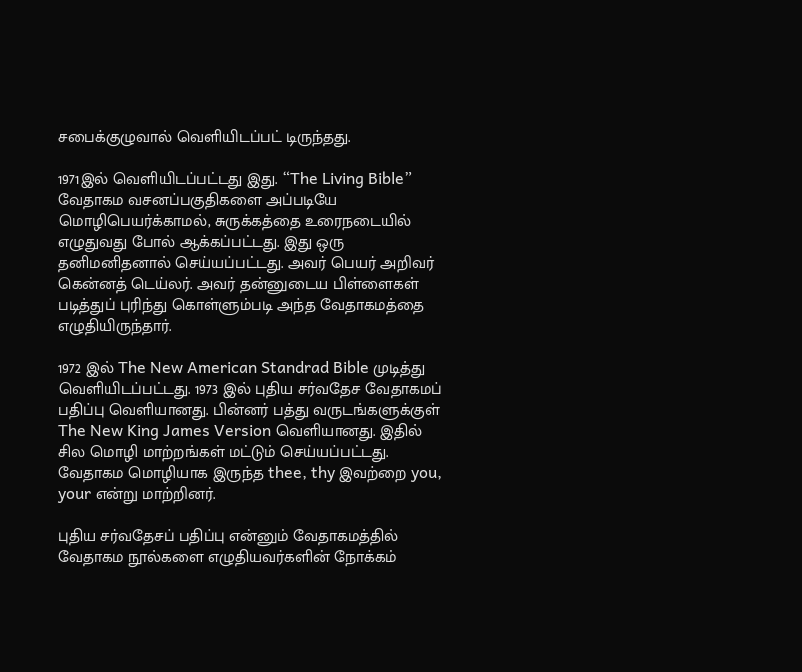சபைக்குழுவால் வெளியிடப்பட் டிருந்தது.

1971இல் வெளியிடப்பட்டது இது. “The Living Bible” வேதாகம வசனப்பகுதிகளை அப்படியே மொழிபெயர்க்காமல், சுருக்கத்தை உரைநடையில் எழுதுவது போல் ஆக்கப்பட்டது. இது ஒரு தனிமனிதனால் செய்யப்பட்டது. அவர் பெயர் அறிவர் கென்னத் டெய்லர். அவர் தன்னுடைய பிள்ளைகள் படித்துப் புரிந்து கொள்ளும்படி அந்த வேதாகமத்தை எழுதியிருந்தார்.

1972 இல் The New American Standrad Bible முடித்து வெளியிடப்பட்டது. 1973 இல் புதிய சர்வதேச வேதாகமப் பதிப்பு வெளியானது. பின்னர் பத்து வருடங்களுக்குள் The New King James Version வெளியானது. இதில் சில மொழி மாற்றங்கள் மட்டும் செய்யப்பட்டது. வேதாகம மொழியாக இருந்த thee, thy இவற்றை you, your என்று மாற்றினர்.

புதிய சர்வதேசப் பதிப்பு என்னும் வேதாகமத்தில் வேதாகம நூல்களை எழுதியவர்களின் நோக்கம்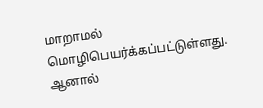மாறாமல் மொழிபெயர்க்கப்பட்டுள்ளது. ஆனால்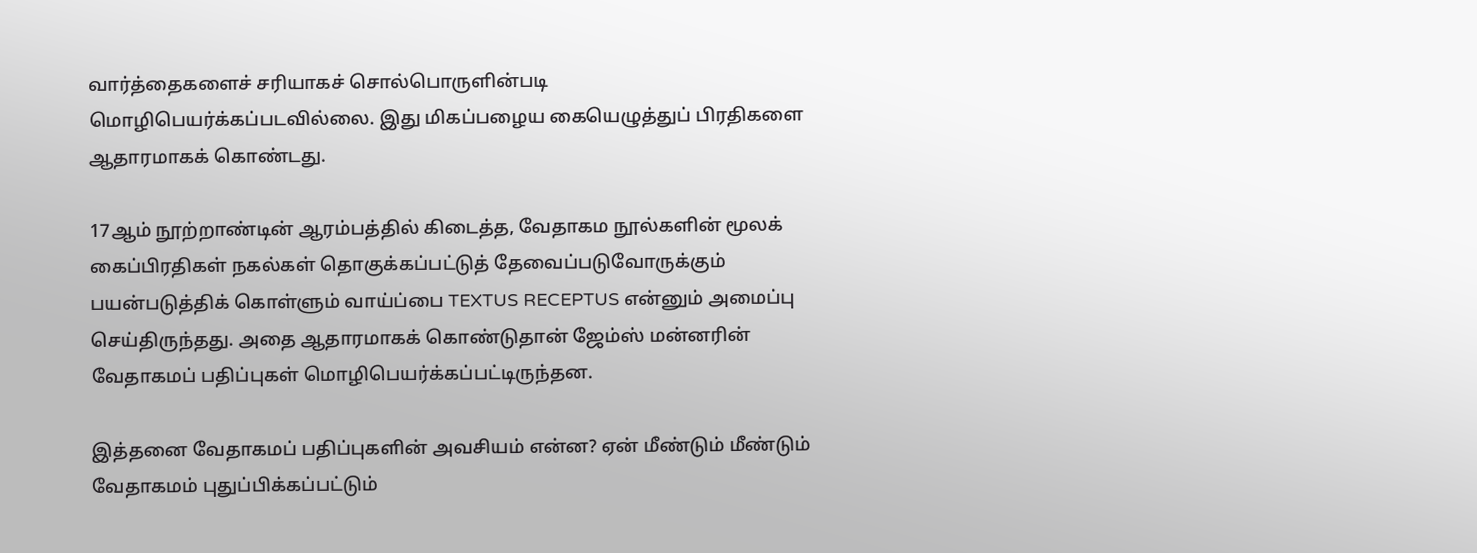வார்த்தைகளைச் சரியாகச் சொல்பொருளின்படி மொழிபெயர்க்கப்படவில்லை. இது மிகப்பழைய கையெழுத்துப் பிரதிகளை ஆதாரமாகக் கொண்டது.

17ஆம் நூற்றாண்டின் ஆரம்பத்தில் கிடைத்த, வேதாகம நூல்களின் மூலக் கைப்பிரதிகள் நகல்கள் தொகுக்கப்பட்டுத் தேவைப்படுவோருக்கும் பயன்படுத்திக் கொள்ளும் வாய்ப்பை TEXTUS RECEPTUS என்னும் அமைப்பு செய்திருந்தது. அதை ஆதாரமாகக் கொண்டுதான் ஜேம்ஸ் மன்னரின் வேதாகமப் பதிப்புகள் மொழிபெயர்க்கப்பட்டிருந்தன.

இத்தனை வேதாகமப் பதிப்புகளின் அவசியம் என்ன? ஏன் மீண்டும் மீண்டும் வேதாகமம் புதுப்பிக்கப்பட்டும்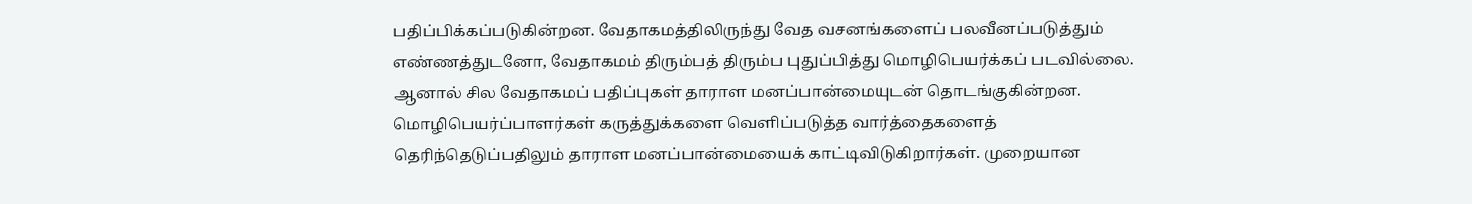பதிப்பிக்கப்படுகின்றன. வேதாகமத்திலிருந்து வேத வசனங்களைப் பலவீனப்படுத்தும் எண்ணத்துடனோ, வேதாகமம் திரும்பத் திரும்ப புதுப்பித்து மொழிபெயர்க்கப் படவில்லை. ஆனால் சில வேதாகமப் பதிப்புகள் தாராள மனப்பான்மையுடன் தொடங்குகின்றன. மொழிபெயர்ப்பாளர்கள் கருத்துக்களை வெளிப்படுத்த வார்த்தைகளைத் தெரிந்தெடுப்பதிலும் தாராள மனப்பான்மையைக் காட்டிவிடுகிறார்கள். முறையான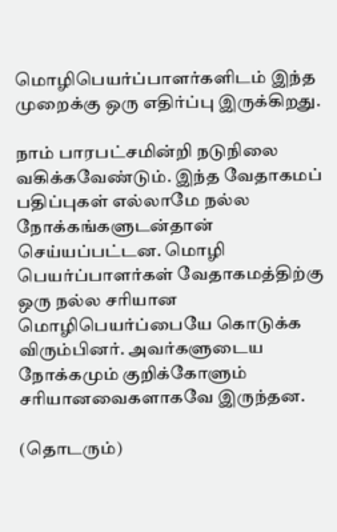மொழிபெயர்ப்பாளர்களிடம் இந்த முறைக்கு ஒரு எதிர்ப்பு இருக்கிறது.

நாம் பாரபட்சமின்றி நடுநிலை வகிக்கவேண்டும். இந்த வேதாகமப் பதிப்புகள் எல்லாமே நல்ல நோக்கங்களுடன்தான் செய்யப்பட்டன. மொழி பெயர்ப்பாளர்கள் வேதாகமத்திற்கு ஒரு நல்ல சரியான மொழிபெயர்ப்பையே கொடுக்க விரும்பினர். அவர்களுடைய நோக்கமும் குறிக்கோளும் சரியானவைகளாகவே இருந்தன.

(தொடரும்)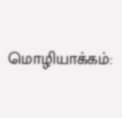மொழியாக்கம்: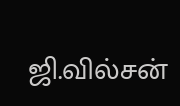ஜி.வில்சன்